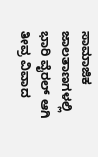ಸಾಮಾಜಿಕ ಜಾಲತಾಣಗಳಲ್ಲಿ ಭಾರಿ ವೈರಲ್ ಆಗಿ ತೀವ್ರ ವಿವಾದ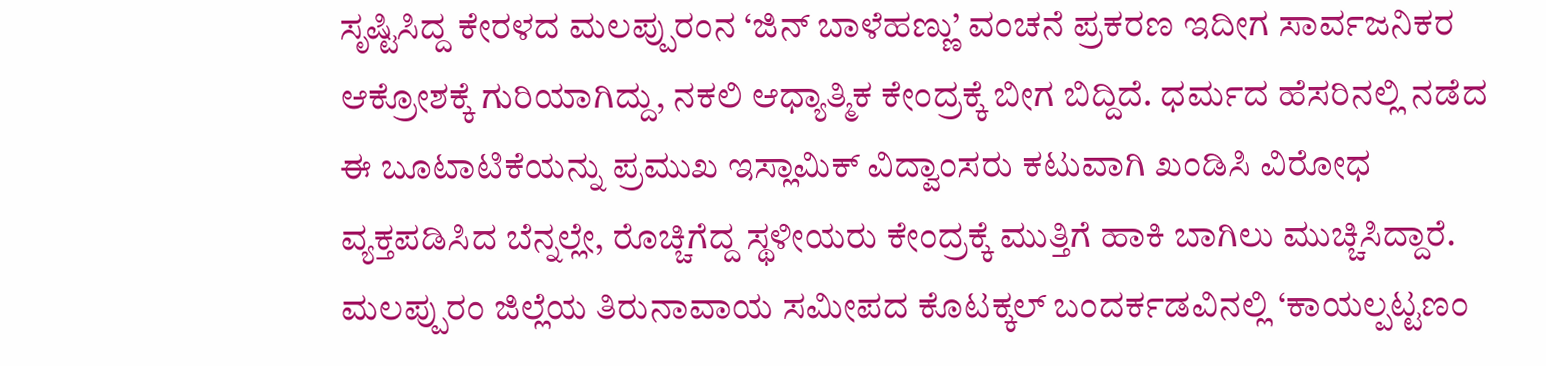ಸೃಷ್ಟಿಸಿದ್ದ ಕೇರಳದ ಮಲಪ್ಪುರಂನ ‘ಜಿನ್ ಬಾಳೆಹಣ್ಣು’ ವಂಚನೆ ಪ್ರಕರಣ ಇದೀಗ ಸಾರ್ವಜನಿಕರ ಆಕ್ರೋಶಕ್ಕೆ ಗುರಿಯಾಗಿದ್ದು, ನಕಲಿ ಆಧ್ಯಾತ್ಮಿಕ ಕೇಂದ್ರಕ್ಕೆ ಬೀಗ ಬಿದ್ದಿದೆ. ಧರ್ಮದ ಹೆಸರಿನಲ್ಲಿ ನಡೆದ ಈ ಬೂಟಾಟಿಕೆಯನ್ನು ಪ್ರಮುಖ ಇಸ್ಲಾಮಿಕ್ ವಿದ್ವಾಂಸರು ಕಟುವಾಗಿ ಖಂಡಿಸಿ ವಿರೋಧ ವ್ಯಕ್ತಪಡಿಸಿದ ಬೆನ್ನಲ್ಲೇ, ರೊಚ್ಚಿಗೆದ್ದ ಸ್ಥಳೀಯರು ಕೇಂದ್ರಕ್ಕೆ ಮುತ್ತಿಗೆ ಹಾಕಿ ಬಾಗಿಲು ಮುಚ್ಚಿಸಿದ್ದಾರೆ.
ಮಲಪ್ಪುರಂ ಜಿಲ್ಲೆಯ ತಿರುನಾವಾಯ ಸಮೀಪದ ಕೊಟಕ್ಕಲ್ ಬಂದರ್ಕಡವಿನಲ್ಲಿ ‘ಕಾಯಲ್ಪಟ್ಟಣಂ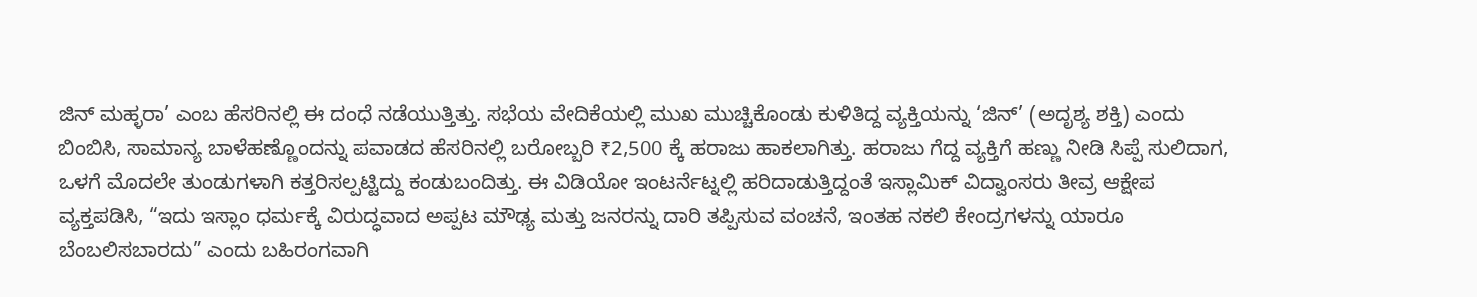ಜಿನ್ ಮಹ್ಳರಾ’ ಎಂಬ ಹೆಸರಿನಲ್ಲಿ ಈ ದಂಧೆ ನಡೆಯುತ್ತಿತ್ತು. ಸಭೆಯ ವೇದಿಕೆಯಲ್ಲಿ ಮುಖ ಮುಚ್ಚಿಕೊಂಡು ಕುಳಿತಿದ್ದ ವ್ಯಕ್ತಿಯನ್ನು ‘ಜಿನ್’ (ಅದೃಶ್ಯ ಶಕ್ತಿ) ಎಂದು ಬಿಂಬಿಸಿ, ಸಾಮಾನ್ಯ ಬಾಳೆಹಣ್ಣೊಂದನ್ನು ಪವಾಡದ ಹೆಸರಿನಲ್ಲಿ ಬರೋಬ್ಬರಿ ₹2,500 ಕ್ಕೆ ಹರಾಜು ಹಾಕಲಾಗಿತ್ತು. ಹರಾಜು ಗೆದ್ದ ವ್ಯಕ್ತಿಗೆ ಹಣ್ಣು ನೀಡಿ ಸಿಪ್ಪೆ ಸುಲಿದಾಗ, ಒಳಗೆ ಮೊದಲೇ ತುಂಡುಗಳಾಗಿ ಕತ್ತರಿಸಲ್ಪಟ್ಟಿದ್ದು ಕಂಡುಬಂದಿತ್ತು. ಈ ವಿಡಿಯೋ ಇಂಟರ್ನೆಟ್ನಲ್ಲಿ ಹರಿದಾಡುತ್ತಿದ್ದಂತೆ ಇಸ್ಲಾಮಿಕ್ ವಿದ್ವಾಂಸರು ತೀವ್ರ ಆಕ್ಷೇಪ ವ್ಯಕ್ತಪಡಿಸಿ, “ಇದು ಇಸ್ಲಾಂ ಧರ್ಮಕ್ಕೆ ವಿರುದ್ಧವಾದ ಅಪ್ಪಟ ಮೌಢ್ಯ ಮತ್ತು ಜನರನ್ನು ದಾರಿ ತಪ್ಪಿಸುವ ವಂಚನೆ, ಇಂತಹ ನಕಲಿ ಕೇಂದ್ರಗಳನ್ನು ಯಾರೂ ಬೆಂಬಲಿಸಬಾರದು” ಎಂದು ಬಹಿರಂಗವಾಗಿ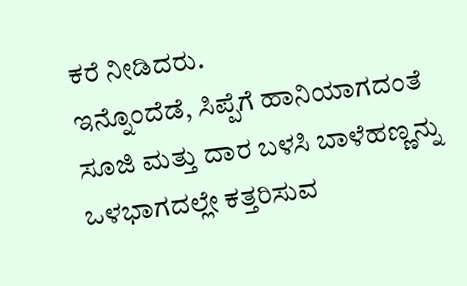ಕರೆ ನೀಡಿದರು.
ಇನ್ನೊಂದೆಡೆ, ಸಿಪ್ಪೆಗೆ ಹಾನಿಯಾಗದಂತೆ ಸೂಜಿ ಮತ್ತು ದಾರ ಬಳಸಿ ಬಾಳೆಹಣ್ಣನ್ನು ಒಳಭಾಗದಲ್ಲೇ ಕತ್ತರಿಸುವ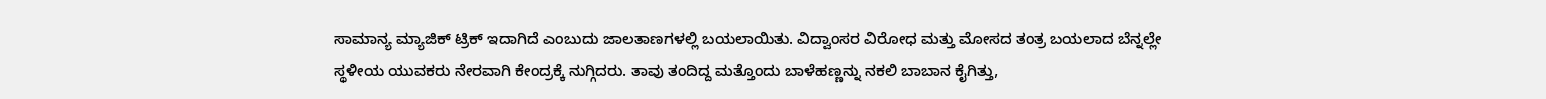ಸಾಮಾನ್ಯ ಮ್ಯಾಜಿಕ್ ಟ್ರಿಕ್ ಇದಾಗಿದೆ ಎಂಬುದು ಜಾಲತಾಣಗಳಲ್ಲಿ ಬಯಲಾಯಿತು. ವಿದ್ವಾಂಸರ ವಿರೋಧ ಮತ್ತು ಮೋಸದ ತಂತ್ರ ಬಯಲಾದ ಬೆನ್ನಲ್ಲೇ ಸ್ಥಳೀಯ ಯುವಕರು ನೇರವಾಗಿ ಕೇಂದ್ರಕ್ಕೆ ನುಗ್ಗಿದರು. ತಾವು ತಂದಿದ್ದ ಮತ್ತೊಂದು ಬಾಳೆಹಣ್ಣನ್ನು ನಕಲಿ ಬಾಬಾನ ಕೈಗಿತ್ತು,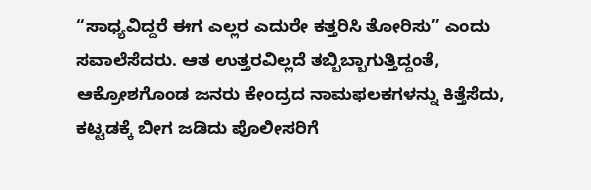“ಸಾಧ್ಯವಿದ್ದರೆ ಈಗ ಎಲ್ಲರ ಎದುರೇ ಕತ್ತರಿಸಿ ತೋರಿಸು” ಎಂದು ಸವಾಲೆಸೆದರು. ಆತ ಉತ್ತರವಿಲ್ಲದೆ ತಬ್ಬಿಬ್ಬಾಗುತ್ತಿದ್ದಂತೆ, ಆಕ್ರೋಶಗೊಂಡ ಜನರು ಕೇಂದ್ರದ ನಾಮಫಲಕಗಳನ್ನು ಕಿತ್ತೆಸೆದು, ಕಟ್ಟಡಕ್ಕೆ ಬೀಗ ಜಡಿದು ಪೊಲೀಸರಿಗೆ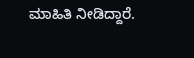ಮಾಹಿತಿ ನೀಡಿದ್ದಾರೆ.